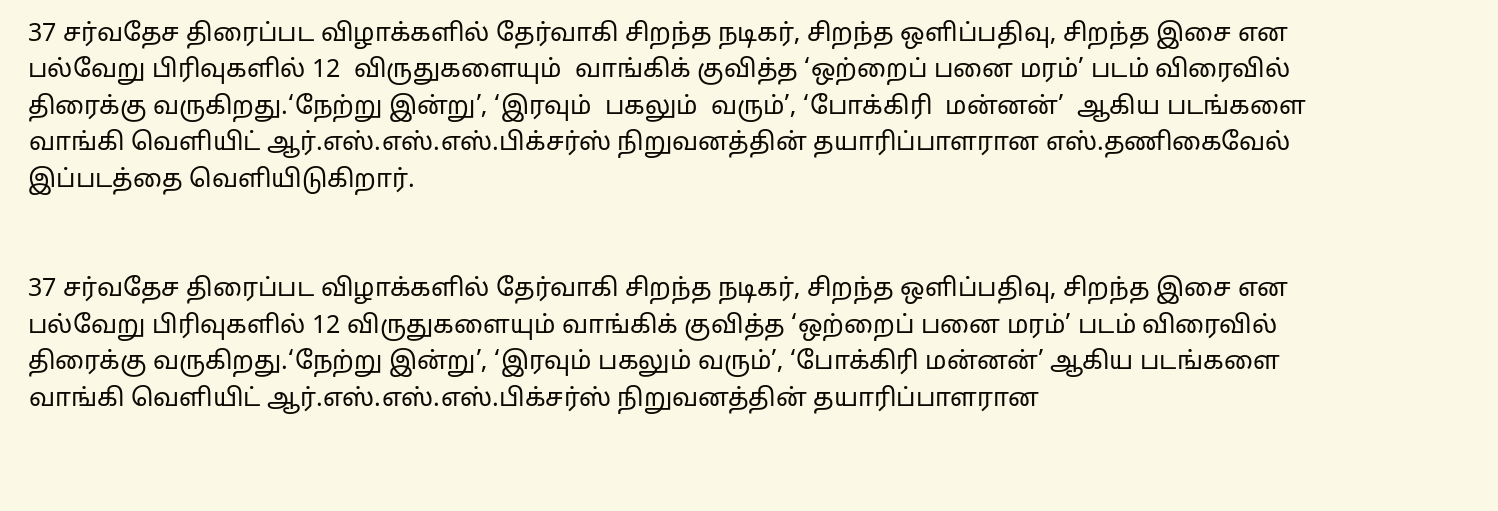37 சர்வதேச திரைப்பட விழாக்களில் தேர்வாகி சிறந்த நடிகர், சிறந்த ஒளிப்பதிவு, சிறந்த இசை என பல்வேறு பிரிவுகளில் 12  விருதுகளையும்  வாங்கிக் குவித்த ‘ஒற்றைப் பனை மரம்’ படம் விரைவில் திரைக்கு வருகிறது.‘நேற்று இன்று’, ‘இரவும்  பகலும்  வரும்’, ‘போக்கிரி  மன்னன்’  ஆகிய படங்களை வாங்கி வெளியிட் ஆர்.எஸ்.எஸ்.எஸ்.பிக்சர்ஸ் நிறுவனத்தின் தயாரிப்பாளரான எஸ்.தணிகைவேல் இப்படத்தை வெளியிடுகிறார்.


37 சர்வதேச திரைப்பட விழாக்களில் தேர்வாகி சிறந்த நடிகர், சிறந்த ஒளிப்பதிவு, சிறந்த இசை என பல்வேறு பிரிவுகளில் 12 விருதுகளையும் வாங்கிக் குவித்த ‘ஒற்றைப் பனை மரம்’ படம் விரைவில் திரைக்கு வருகிறது.‘நேற்று இன்று’, ‘இரவும் பகலும் வரும்’, ‘போக்கிரி மன்னன்’ ஆகிய படங்களை வாங்கி வெளியிட் ஆர்.எஸ்.எஸ்.எஸ்.பிக்சர்ஸ் நிறுவனத்தின் தயாரிப்பாளரான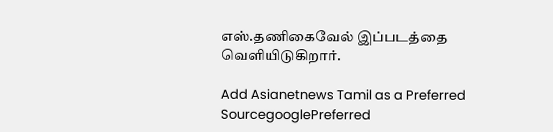எஸ்.தணிகைவேல் இப்படத்தை வெளியிடுகிறார்.

Add Asianetnews Tamil as a Preferred SourcegooglePreferred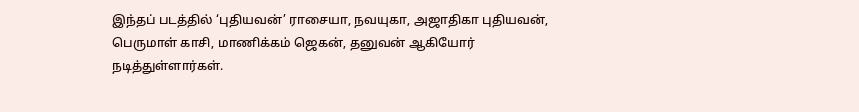இந்தப் படத்தில் ‘புதியவன்’ ராசையா, நவயுகா, அஜாதிகா புதியவன், பெருமாள் காசி, மாணிக்கம் ஜெகன், தனுவன் ஆகியோர் நடித்துள்ளார்கள்.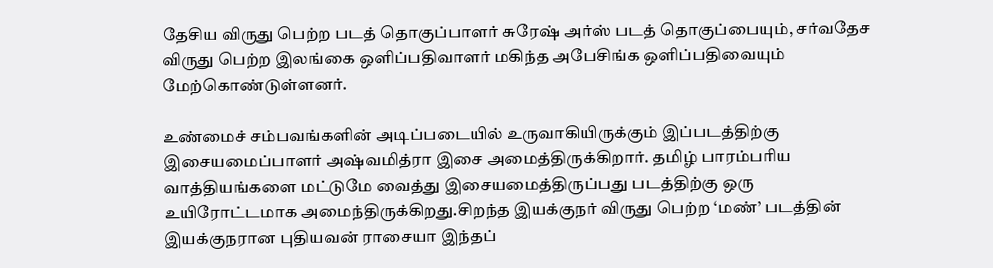தேசிய விருது பெற்ற படத் தொகுப்பாளர் சுரேஷ் அர்ஸ் படத் தொகுப்பையும், சர்வதேச விருது பெற்ற இலங்கை ஒளிப்பதிவாளர் மகிந்த அபேசிங்க ஒளிப்பதிவையும் மேற்கொண்டுள்ளனர்.

உண்மைச் சம்பவங்களின் அடிப்படையில் உருவாகியிருக்கும் இப்படத்திற்கு இசையமைப்பாளர் அஷ்வமித்ரா இசை அமைத்திருக்கிறார். தமிழ் பாரம்பரிய வாத்தியங்களை மட்டுமே வைத்து இசையமைத்திருப்பது படத்திற்கு ஒரு உயிரோட்டமாக அமைந்திருக்கிறது.சிறந்த இயக்குநர் விருது பெற்ற ‘மண்’ படத்தின் இயக்குநரான புதியவன் ராசையா இந்தப்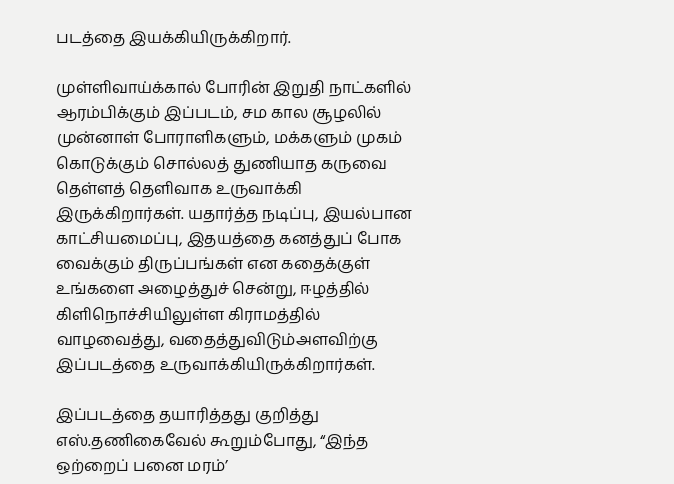படத்தை இயக்கியிருக்கிறார்.

முள்ளிவாய்க்கால் போரின் இறுதி நாட்களில் ஆரம்பிக்கும் இப்படம், சம கால சூழலில் முன்னாள் போராளிகளும், மக்களும் முகம் கொடுக்கும் சொல்லத் துணியாத கருவை தெள்ளத் தெளிவாக உருவாக்கி இருக்கிறார்கள். யதார்த்த நடிப்பு, இயல்பான காட்சியமைப்பு, இதயத்தை கனத்துப் போக வைக்கும் திருப்பங்கள் என கதைக்குள் உங்களை அழைத்துச் சென்று, ஈழத்தில் கிளிநொச்சியிலுள்ள கிராமத்தில் வாழவைத்து, வதைத்துவிடும்அளவிற்கு இப்படத்தை உருவாக்கியிருக்கிறார்கள்.

இப்படத்தை தயாரித்தது குறித்து எஸ்.தணிகைவேல் கூறும்போது, “இந்த ஒற்றைப் பனை மரம்’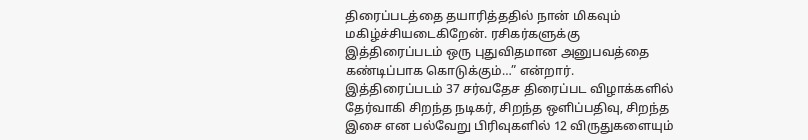திரைப்படத்தை தயாரித்ததில் நான் மிகவும் மகிழ்ச்சியடைகிறேன். ரசிகர்களுக்கு இத்திரைப்படம் ஒரு புதுவிதமான அனுபவத்தை கண்டிப்பாக கொடுக்கும்…” என்றார். இத்திரைப்படம் 37 சர்வதேச திரைப்பட விழாக்களில் தேர்வாகி சிறந்த நடிகர், சிறந்த ஒளிப்பதிவு, சிறந்த இசை என பல்வேறு பிரிவுகளில் 12 விருதுகளையும்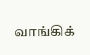வாங்கிக்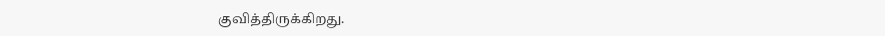குவித்திருக்கிறது.